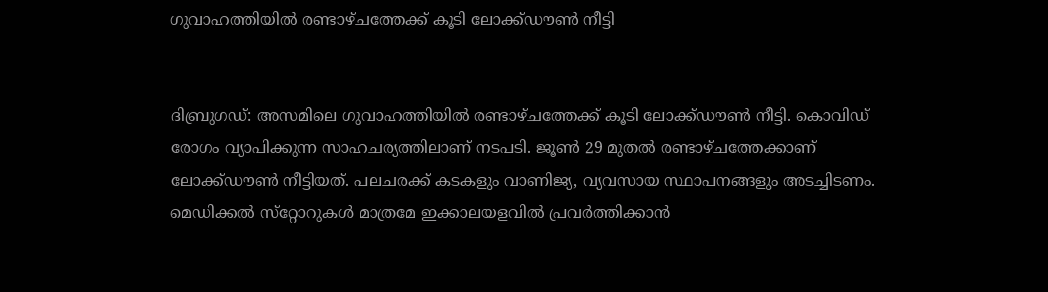ഗുവാഹത്തിയില്‍ രണ്ടാഴ്ചത്തേക്ക് കൂടി ലോക്ക്ഡൗണ്‍ നീട്ടി


ദിബ്രുഗഡ്: അസമിലെ ഗുവാഹത്തിയില്‍ രണ്ടാഴ്ചത്തേക്ക് കൂടി ലോക്ക്ഡൗണ്‍ നീട്ടി. കൊവിഡ് രോഗം വ്യാപിക്കുന്ന സാഹചര്യത്തിലാണ് നടപടി. ജൂണ്‍ 29 മുതല്‍ രണ്ടാഴ്ചത്തേക്കാണ് ലോക്ക്ഡൗണ്‍ നീട്ടിയത്. പലചരക്ക് കടകളും വാണിജ്യ, വ്യവസായ സ്ഥാപനങ്ങളും അടച്ചിടണം. മെഡിക്കല്‍ സ്‌റ്റോറുകള്‍ മാത്രമേ ഇക്കാലയളവില്‍ പ്രവര്‍ത്തിക്കാന്‍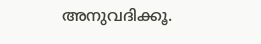അനുവദിക്കൂ.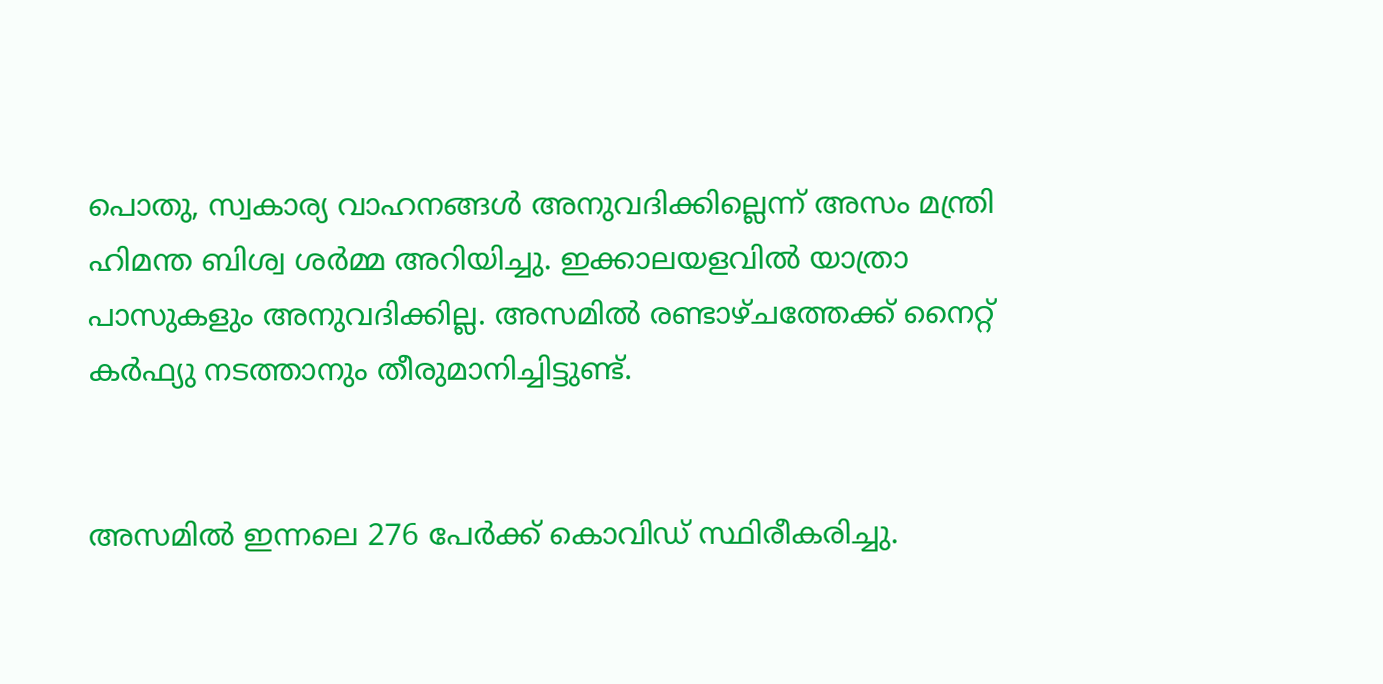പൊതു, സ്വകാര്യ വാഹനങ്ങള്‍ അനുവദിക്കില്ലെന്ന് അസം മന്ത്രി ഹിമന്ത ബിശ്വ ശര്‍മ്മ അറിയിച്ചു. ഇക്കാലയളവില്‍ യാത്രാ പാസുകളും അനുവദിക്കില്ല. അസമില്‍ രണ്ടാഴ്ചത്തേക്ക് നൈറ്റ് കര്‍ഫ്യു നടത്താനും തീരുമാനിച്ചിട്ടുണ്ട്.


അസമില്‍ ഇന്നലെ 276 പേര്‍ക്ക് കൊവിഡ് സ്ഥിരീകരിച്ചു.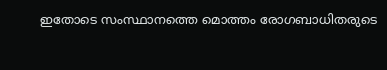ഇതോടെ സംസ്ഥാനത്തെ മൊത്തം രോഗബാധിതരുടെ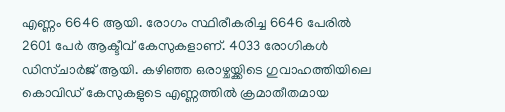എണ്ണം 6646 ആയി. രോഗം സ്ഥിരീകരിച്ച 6646 പേരില്‍ 2601 പേര്‍ ആക്ടീവ് കേസുകളാണ്. 4033 രോഗികള്‍ ഡിസ്ചാര്‍ജ് ആയി. കഴിഞ്ഞ ഒരാഴ്ചയ്ക്കിടെ ഗുവാഹത്തിയിലെ കൊവിഡ് കേസുകളുടെ എണ്ണത്തില്‍ ക്രമാതീതമായ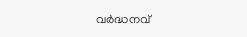വര്‍ദ്ധനവ്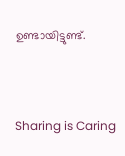ഉണ്ടായിട്ടുണ്ട്.



Sharing is Caring